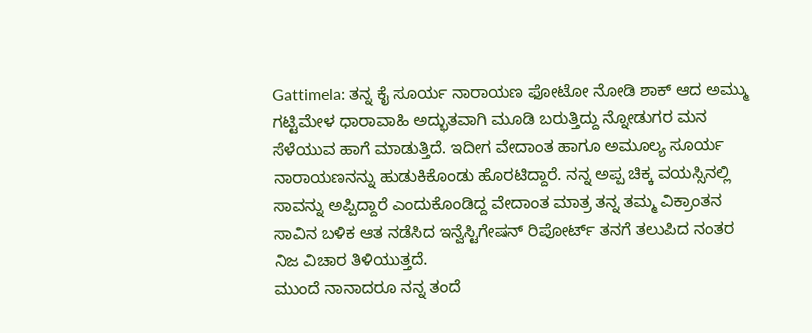Gattimela: ತನ್ನ ಕೈ ಸೂರ್ಯ ನಾರಾಯಣ ಫೋಟೋ ನೋಡಿ ಶಾಕ್ ಆದ ಅಮ್ಮು
ಗಟ್ಟಿಮೇಳ ಧಾರಾವಾಹಿ ಅದ್ಭುತವಾಗಿ ಮೂಡಿ ಬರುತ್ತಿದ್ದು ನ್ನೋಡುಗರ ಮನ ಸೆಳೆಯುವ ಹಾಗೆ ಮಾಡುತ್ತಿದೆ. ಇದೀಗ ವೇದಾಂತ ಹಾಗೂ ಅಮೂಲ್ಯ ಸೂರ್ಯ ನಾರಾಯಣನನ್ನು ಹುಡುಕಿಕೊಂಡು ಹೊರಟಿದ್ದಾರೆ. ನನ್ನ ಅಪ್ಪ ಚಿಕ್ಕ ವಯಸ್ಸಿನಲ್ಲಿ ಸಾವನ್ನು ಅಪ್ಪಿದ್ದಾರೆ ಎಂದುಕೊಂಡಿದ್ದ ವೇದಾಂತ ಮಾತ್ರ ತನ್ನ ತಮ್ಮ ವಿಕ್ರಾಂತನ ಸಾವಿನ ಬಳಿಕ ಆತ ನಡೆಸಿದ ಇನ್ವೆಸ್ಟಿಗೇಷನ್ ರಿಪೋರ್ಟ್ ತನಗೆ ತಲುಪಿದ ನಂತರ ನಿಜ ವಿಚಾರ ತಿಳಿಯುತ್ತದೆ.
ಮುಂದೆ ನಾನಾದರೂ ನನ್ನ ತಂದೆ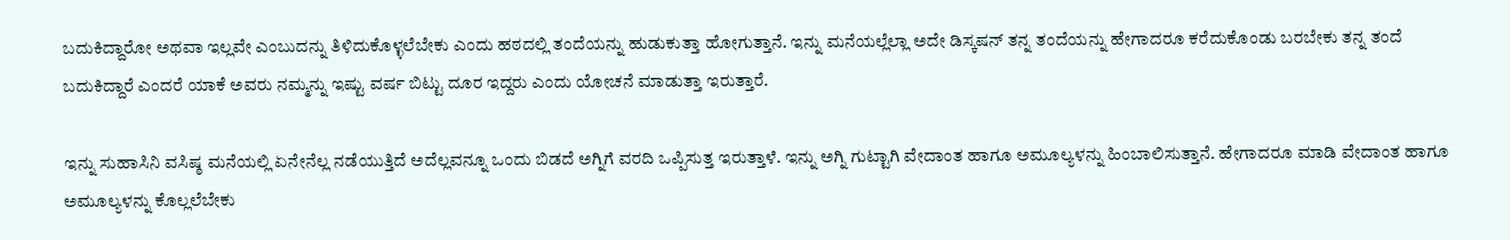ಬದುಕಿದ್ದಾರೋ ಅಥವಾ ಇಲ್ಲವೇ ಎಂಬುದನ್ನು ತಿಳಿದುಕೊಳ್ಳಲೆಬೇಕು ಎಂದು ಹಠದಲ್ಲಿ ತಂದೆಯನ್ನು ಹುಡುಕುತ್ತಾ ಹೋಗುತ್ತಾನೆ. ಇನ್ನು ಮನೆಯಲ್ಲೆಲ್ಲಾ ಅದೇ ಡಿಸ್ಕಷನ್ ತನ್ನ ತಂದೆಯನ್ನು ಹೇಗಾದರೂ ಕರೆದುಕೊಂಡು ಬರಬೇಕು ತನ್ನ ತಂದೆ ಬದುಕಿದ್ದಾರೆ ಎಂದರೆ ಯಾಕೆ ಅವರು ನಮ್ಮನ್ನು ಇಷ್ಟು ವರ್ಷ ಬಿಟ್ಟು ದೂರ ಇದ್ದರು ಎಂದು ಯೋಚನೆ ಮಾಡುತ್ತಾ ಇರುತ್ತಾರೆ.

ಇನ್ನು ಸುಹಾಸಿನಿ ವಸಿಷ್ಠ ಮನೆಯಲ್ಲಿ ಏನೇನೆಲ್ಲ ನಡೆಯುತ್ತಿದೆ ಅದೆಲ್ಲವನ್ನೂ ಒಂದು ಬಿಡದೆ ಅಗ್ನಿಗೆ ವರದಿ ಒಪ್ಪಿಸುತ್ತ ಇರುತ್ತಾಳೆ. ಇನ್ನು ಅಗ್ನಿ ಗುಟ್ಟಾಗಿ ವೇದಾಂತ ಹಾಗೂ ಅಮೂಲ್ಯಳನ್ನು ಹಿಂಬಾಲಿಸುತ್ತಾನೆ. ಹೇಗಾದರೂ ಮಾಡಿ ವೇದಾಂತ ಹಾಗೂ ಅಮೂಲ್ಯಳನ್ನು ಕೊಲ್ಲಲೆಬೇಕು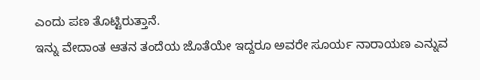ಎಂದು ಪಣ ತೊಟ್ಟಿರುತ್ತಾನೆ.
ಇನ್ನು ವೇದಾಂತ ಆತನ ತಂದೆಯ ಜೊತೆಯೇ ಇದ್ದರೂ ಅವರೇ ಸೂರ್ಯ ನಾರಾಯಣ ಎನ್ನುವ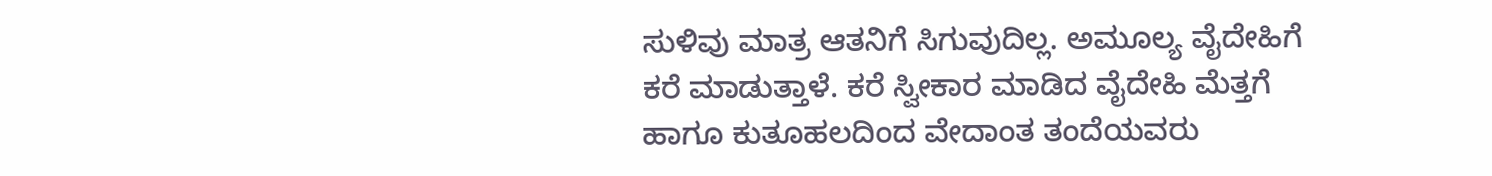ಸುಳಿವು ಮಾತ್ರ ಆತನಿಗೆ ಸಿಗುವುದಿಲ್ಲ. ಅಮೂಲ್ಯ ವೈದೇಹಿಗೆ ಕರೆ ಮಾಡುತ್ತಾಳೆ. ಕರೆ ಸ್ವೀಕಾರ ಮಾಡಿದ ವೈದೇಹಿ ಮೆತ್ತಗೆ ಹಾಗೂ ಕುತೂಹಲದಿಂದ ವೇದಾಂತ ತಂದೆಯವರು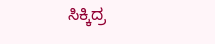ಸಿಕ್ಕಿದ್ರ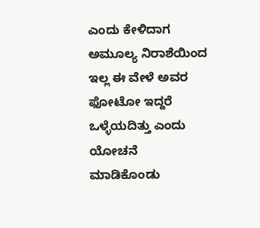ಎಂದು ಕೇಳಿದಾಗ ಅಮೂಲ್ಯ ನಿರಾಶೆಯಿಂದ ಇಲ್ಲ ಈ ವೇಳೆ ಅವರ ಫೋಟೋ ಇದ್ದರೆ ಒಳ್ಳೆಯದಿತ್ತು ಎಂದು ಯೋಚನೆ ಮಾಡಿಕೊಂಡು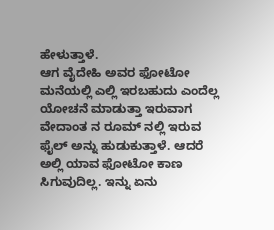ಹೇಳುತ್ತಾಳೆ.
ಆಗ ವೈದೇಹಿ ಅವರ ಫೋಟೋ ಮನೆಯಲ್ಲಿ ಎಲ್ಲಿ ಇರಬಹುದು ಎಂದೆಲ್ಲ ಯೋಚನೆ ಮಾಡುತ್ತಾ ಇರುವಾಗ ವೇದಾಂತ ನ ರೂಮ್ ನಲ್ಲಿ ಇರುವ ಫೈಲ್ ಅನ್ನು ಹುಡುಕುತ್ತಾಳೆ. ಆದರೆ ಅಲ್ಲಿ ಯಾವ ಫೋಟೋ ಕಾಣ ಸಿಗುವುದಿಲ್ಲ. ಇನ್ನು ಏನು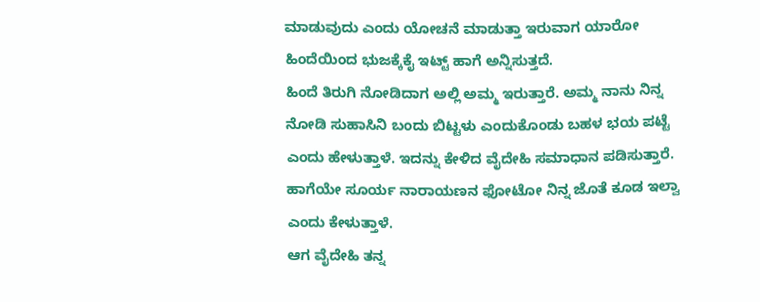ಮಾಡುವುದು ಎಂದು ಯೋಚನೆ ಮಾಡುತ್ತಾ ಇರುವಾಗ ಯಾರೋ ಹಿಂದೆಯಿಂದ ಭುಜಕ್ಕೆಕೈ ಇಟ್ಟ್ ಹಾಗೆ ಅನ್ನಿಸುತ್ತದೆ.
ಹಿಂದೆ ತಿರುಗಿ ನೋಡಿದಾಗ ಅಲ್ಲಿ ಅಮ್ಮ ಇರುತ್ತಾರೆ. ಅಮ್ಮ ನಾನು ನಿನ್ನ ನೋಡಿ ಸುಹಾಸಿನಿ ಬಂದು ಬಿಟ್ಟಳು ಎಂದುಕೊಂಡು ಬಹಳ ಭಯ ಪಟ್ಟೆ ಎಂದು ಹೇಳುತ್ತಾಳೆ. ಇದನ್ನು ಕೇಳಿದ ವೈದೇಹಿ ಸಮಾಧಾನ ಪಡಿಸುತ್ತಾರೆ. ಹಾಗೆಯೇ ಸೂರ್ಯ ನಾರಾಯಣನ ಫೋಟೋ ನಿನ್ನ ಜೊತೆ ಕೂಡ ಇಲ್ವಾ ಎಂದು ಕೇಳುತ್ತಾಳೆ.
ಆಗ ವೈದೇಹಿ ತನ್ನ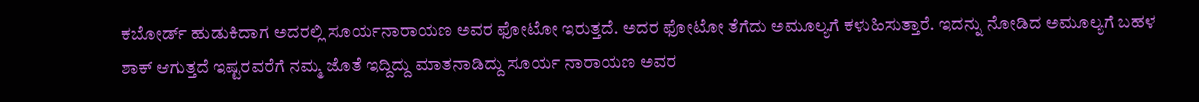ಕಬೋರ್ಡ್ ಹುಡುಕಿದಾಗ ಅದರಲ್ಲಿ ಸೂರ್ಯನಾರಾಯಣ ಅವರ ಫೋಟೋ ಇರುತ್ತದೆ. ಅದರ ಫೋಟೋ ತೆಗೆದು ಅಮೂಲ್ಯಗೆ ಕಳುಹಿಸುತ್ತಾರೆ. ಇದನ್ನು ನೋಡಿದ ಅಮೂಲ್ಯಗೆ ಬಹಳ ಶಾಕ್ ಆಗುತ್ತದೆ ಇಷ್ಟರವರೆಗೆ ನಮ್ಮ ಜೊತೆ ಇದ್ದಿದ್ದು ಮಾತನಾಡಿದ್ದು ಸೂರ್ಯ ನಾರಾಯಣ ಅವರ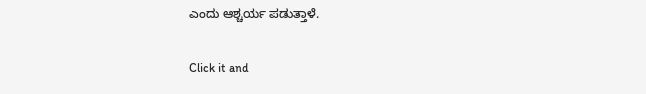ಎಂದು ಆಶ್ಚರ್ಯ ಪಡುತ್ತಾಳೆ.


Click it and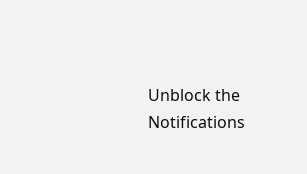Unblock the Notifications